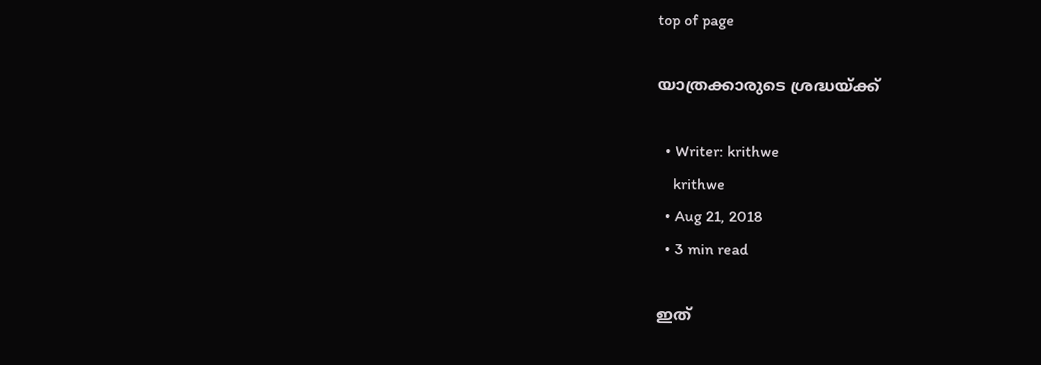top of page

യാത്രക്കാരുടെ ശ്രദ്ധയ്ക്ക്

  • Writer: krithwe
    krithwe
  • Aug 21, 2018
  • 3 min read

ഇത്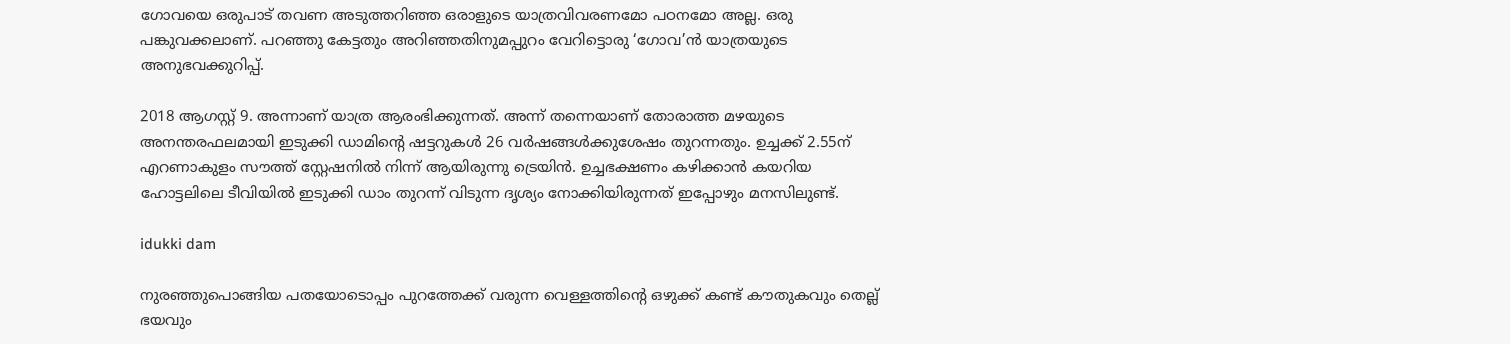ഗോവയെ ഒരുപാട് തവണ അടുത്തറിഞ്ഞ ഒരാളുടെ യാത്രവിവരണമോ പഠനമോ അല്ല. ഒരു പങ്കുവക്കലാണ്. പറഞ്ഞു കേട്ടതും അറിഞ്ഞതിനുമപ്പുറം വേറിട്ടൊരു ‘ഗോവ’ന്‍ യാത്രയുടെ അനുഭവക്കുറിപ്പ്.

2018 ആഗസ്റ്റ് 9. അന്നാണ് യാത്ര ആരംഭിക്കുന്നത്. അന്ന് തന്നെയാണ് തോരാത്ത മഴയുടെ അനന്തരഫലമായി ഇടുക്കി ഡാമിന്റെ ഷട്ടറുകള്‍ 26 വര്‍ഷങ്ങള്‍ക്കുശേഷം തുറന്നതും. ഉച്ചക്ക് 2.55ന് എറണാകുളം സൗത്ത് സ്റ്റേഷനില്‍ നിന്ന് ആയിരുന്നു ട്രെയിന്‍. ഉച്ചഭക്ഷണം കഴിക്കാന്‍ കയറിയ ഹോട്ടലിലെ ടീവിയില്‍ ഇടുക്കി ഡാം തുറന്ന് വിടുന്ന ദൃശ്യം നോക്കിയിരുന്നത് ഇപ്പോഴും മനസിലുണ്ട്.

idukki dam

നുരഞ്ഞുപൊങ്ങിയ പതയോടൊപ്പം പുറത്തേക്ക് വരുന്ന വെള്ളത്തിന്റെ ഒഴുക്ക് കണ്ട് കൗതുകവും തെല്ല് ഭയവും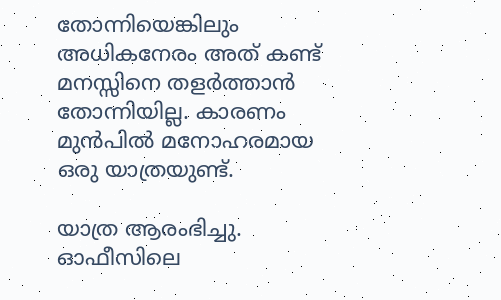തോന്നിയെങ്കിലും അധികനേരം അത് കണ്ട് മനസ്സിനെ തളര്‍ത്താന്‍ തോന്നിയില്ല. കാരണം മുന്‍പില്‍ മനോഹരമായ ഒരു യാത്രയുണ്ട്.

യാത്ര ആരംഭിച്ചു. ഓഫീസിലെ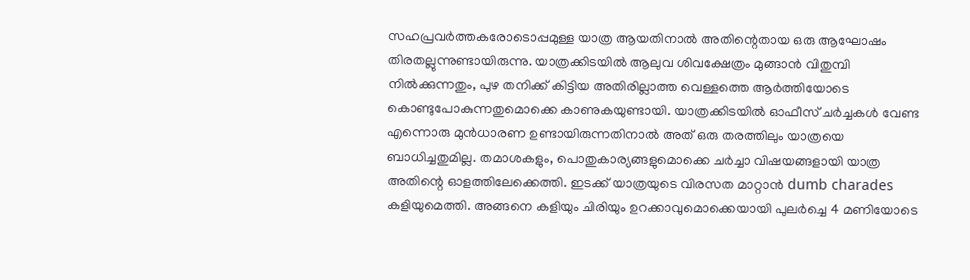സഹപ്രവര്‍ത്തകരോടൊപ്പമുള്ള യാത്ര ആയതിനാല്‍ അതിന്റെതായ ഒരു ആഘോഷം തിരതല്ലുന്നുണ്ടായിരുന്നു. യാത്രക്കിടയില്‍ ആലുവ ശിവക്ഷേത്രം മുങ്ങാന്‍ വിതുമ്പി നില്‍ക്കുന്നതും, പുഴ തനിക്ക് കിട്ടിയ അതിരില്ലാത്ത വെള്ളത്തെ ആര്‍ത്തിയോടെ കൊണ്ടുപോകുന്നതുമൊക്കെ കാണുകയുണ്ടായി. യാത്രക്കിടയില്‍ ഓഫീസ് ചര്‍ച്ചകള്‍ വേണ്ട എന്നൊരു മുന്‍ധാരണ ഉണ്ടായിരുന്നതിനാല്‍ അത് ഒരു തരത്തിലും യാത്രയെ ബാധിച്ചതുമില്ല. തമാശകളും, പൊതുകാര്യങ്ങളുമൊക്കെ ചര്‍ച്ചാ വിഷയങ്ങളായി യാത്ര അതിന്റെ ഓളത്തിലേക്കെത്തി. ഇടക്ക് യാത്രയുടെ വിരസത മാറ്റാന്‍ dumb charades കളിയുമെത്തി. അങ്ങനെ കളിയും ചിരിയും ഉറക്കാവുമൊക്കെയായി പുലര്‍ച്ചെ 4 മണിയോടെ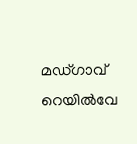മഡ്ഗാവ് റെയില്‍വേ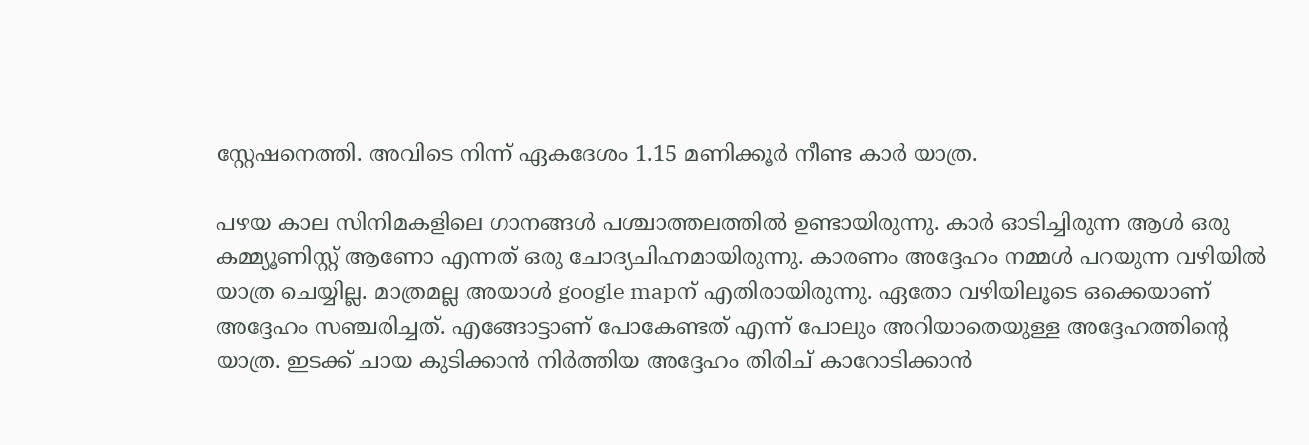സ്റ്റേഷനെത്തി. അവിടെ നിന്ന് ഏകദേശം 1.15 മണിക്കൂര്‍ നീണ്ട കാര്‍ യാത്ര.

പഴയ കാല സിനിമകളിലെ ഗാനങ്ങൾ പശ്ചാത്തലത്തിൽ ഉണ്ടായിരുന്നു. കാർ ഓടിച്ചിരുന്ന ആൾ ഒരു കമ്മ്യൂണിസ്റ്റ് ആണോ എന്നത് ഒരു ചോദ്യചിഹ്നമായിരുന്നു. കാരണം അദ്ദേഹം നമ്മൾ പറയുന്ന വഴിയിൽ യാത്ര ചെയ്യില്ല. മാത്രമല്ല അയാൾ google mapന് എതിരായിരുന്നു. ഏതോ വഴിയിലൂടെ ഒക്കെയാണ് അദ്ദേഹം സഞ്ചരിച്ചത്. എങ്ങോട്ടാണ് പോകേണ്ടത് എന്ന് പോലും അറിയാതെയുള്ള അദ്ദേഹത്തിന്റെ യാത്ര. ഇടക്ക് ചായ കുടിക്കാൻ നിർത്തിയ അദ്ദേഹം തിരിച് കാറോടിക്കാൻ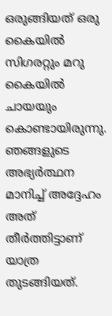ഒരുങ്ങിയത് ഒരു കൈയിൽ സിഗരറ്റും മറു കൈയിൽ ചായയും കൊണ്ടായിരുന്നു. ഞങ്ങളുടെ അഭ്യർത്ഥന മാനിച്ച് അദ്ദേഹം അത് തീർത്തിട്ടാണ് യാത്ര തുടങ്ങിയത്.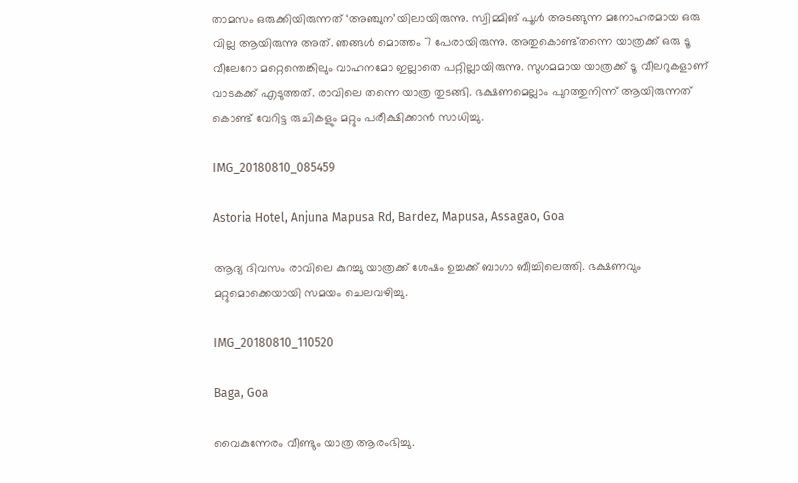താമസം ഒരുക്കിയിരുന്നത് ‘അഞ്ചുന’യിലായിരുന്നു. സ്വിമ്മിങ് പൂള്‍ അടങ്ങുന്ന മനോഹരമായ ഒരു വില്ല ആയിരുന്നു അത്. ഞങ്ങള്‍ മൊത്തം 7 പേരായിരുന്നു. അതുകൊണ്ട്തന്നെ യാത്രക്ക് ഒരു ടൂ വീലേറോ മറ്റെന്തെങ്കിലും വാഹനമോ ഇല്ലാതെ പറ്റില്ലായിരുന്നു. സുഗമമായ യാത്രക്ക് ടൂ വീലറുകളാണ് വാടകക്ക് എടുത്തത്. രാവിലെ തന്നെ യാത്ര തുടങ്ങി. ഭക്ഷണമെല്ലാം പുറത്തുനിന്ന് ആയിരുന്നത് കൊണ്ട് വേറിട്ട രുചികളും മറ്റും പരീക്ഷിക്കാന്‍ സാധിച്ചു.

IMG_20180810_085459

Astoria Hotel, Anjuna Mapusa Rd, Bardez, Mapusa, Assagao, Goa

ആദ്യ ദിവസം രാവിലെ കുറച്ചു യാത്രക്ക് ശേഷം ഉച്ചക്ക് ബാഗാ ബീച്ചിലെത്തി. ഭക്ഷണവും മറ്റുമൊക്കെയായി സമയം ചെലവഴിച്ചു.

IMG_20180810_110520

Baga, Goa

വൈകുന്നേരം വീണ്ടും യാത്ര ആരംഭിച്ചു.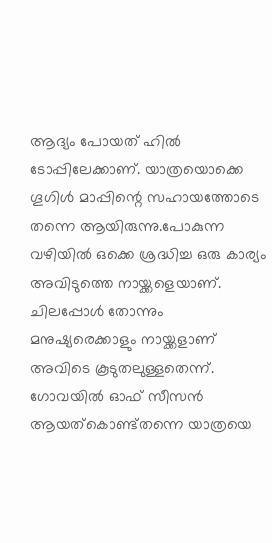ആദ്യം പോയത് ഹില്‍ ടോപ്പിലേക്കാണ്. യാത്രയൊക്കെ ഗൂഗിള്‍ മാപ്പിന്റെ സഹായത്തോടെ തന്നെ ആയിരുന്നു.പോകുന്ന വഴിയില്‍ ഒക്കെ ശ്രദ്ധിച്ച ഒരു കാര്യം അവിടുത്തെ നായ്ക്കളെയാണ്. ചിലപ്പോള്‍ തോന്നും മനുഷ്യരെക്കാളും നായ്ക്കളാണ് അവിടെ കൂടുതലുള്ളതെന്ന്. ഗോവയില്‍ ഓഫ് സീസന്‍ ആയത്‌കൊണ്ട്തന്നെ യാത്രയെ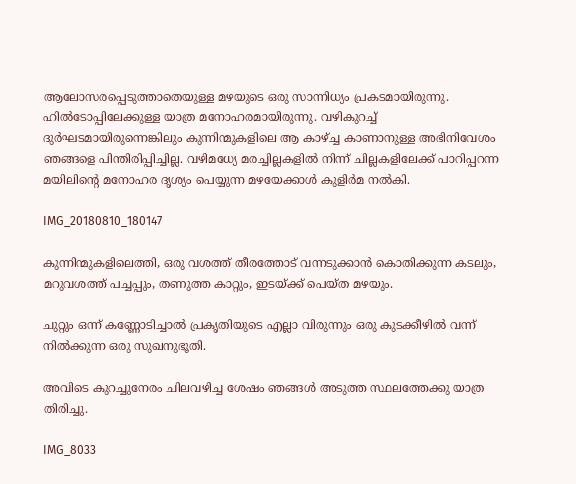ആലോസരപ്പെടുത്താതെയുള്ള മഴയുടെ ഒരു സാന്നിധ്യം പ്രകടമായിരുന്നു. ഹില്‍ടോപ്പിലേക്കുള്ള യാത്ര മനോഹരമായിരുന്നു. വഴികുറച്ച് ദുര്‍ഘടമായിരുന്നെങ്കിലും കുന്നിന്മുകളിലെ ആ കാഴ്ച്ച കാണാനുള്ള അഭിനിവേശം ഞങ്ങളെ പിന്തിരിപ്പിച്ചില്ല. വഴിമധ്യേ മരച്ചില്ലകളില്‍ നിന്ന് ചില്ലകളിലേക്ക് പാറിപ്പറന്ന മയിലിന്റെ മനോഹര ദൃശ്യം പെയ്യുന്ന മഴയേക്കാള്‍ കുളിര്‍മ നല്‍കി.

IMG_20180810_180147

കുന്നിന്മുകളിലെത്തി, ഒരു വശത്ത് തീരത്തോട് വന്നടുക്കാന്‍ കൊതിക്കുന്ന കടലും, മറുവശത്ത് പച്ചപ്പും, തണുത്ത കാറ്റും, ഇടയ്ക്ക് പെയ്ത മഴയും.

ചുറ്റും ഒന്ന് കണ്ണോടിച്ചാല്‍ പ്രകൃതിയുടെ എല്ലാ വിരുന്നും ഒരു കുടക്കീഴില്‍ വന്ന് നില്‍ക്കുന്ന ഒരു സുഖനുഭൂതി.

അവിടെ കുറച്ചുനേരം ചിലവഴിച്ച ശേഷം ഞങ്ങള്‍ അടുത്ത സ്ഥലത്തേക്കു യാത്ര തിരിച്ചു.

IMG_8033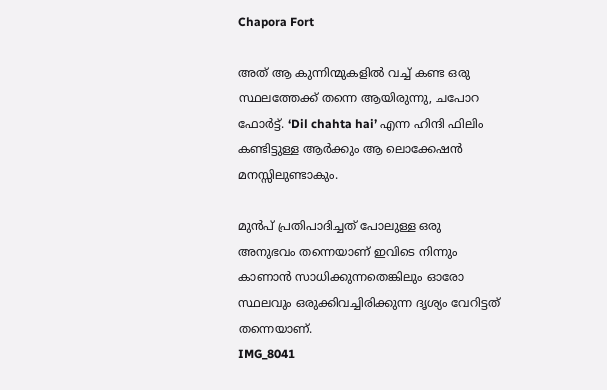Chapora Fort

അത് ആ കുന്നിന്മുകളില്‍ വച്ച് കണ്ട ഒരു സ്ഥലത്തേക്ക് തന്നെ ആയിരുന്നു, ചപോറ ഫോര്‍ട്ട്. ‘Dil chahta hai’ എന്ന ഹിന്ദി ഫിലിം കണ്ടിട്ടുള്ള ആര്‍ക്കും ആ ലൊക്കേഷന്‍ മനസ്സിലുണ്ടാകും.

മുന്‍പ് പ്രതിപാദിച്ചത് പോലുള്ള ഒരു അനുഭവം തന്നെയാണ് ഇവിടെ നിന്നും കാണാന്‍ സാധിക്കുന്നതെങ്കിലും ഓരോ സ്ഥലവും ഒരുക്കിവച്ചിരിക്കുന്ന ദൃശ്യം വേറിട്ടത് തന്നെയാണ്.
IMG_8041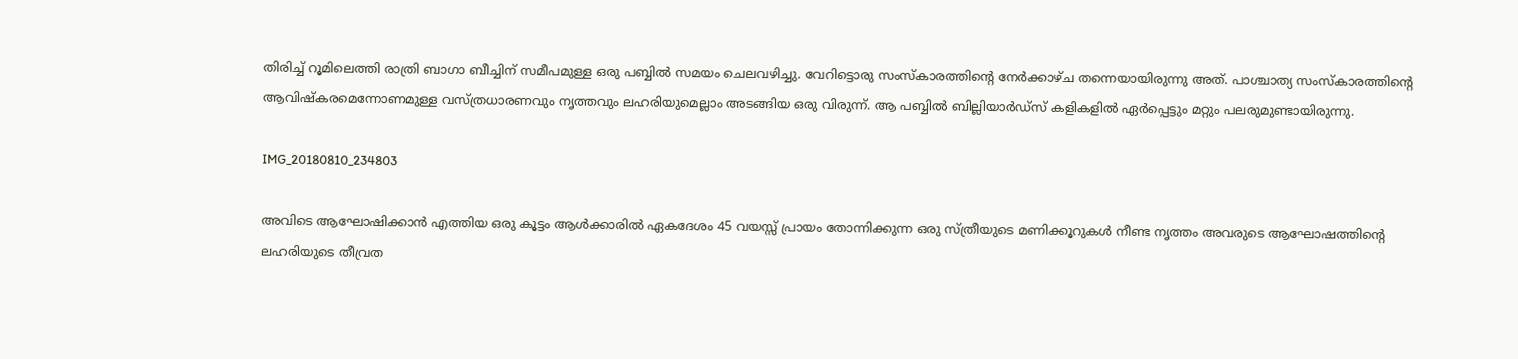തിരിച്ച് റൂമിലെത്തി രാത്രി ബാഗാ ബീച്ചിന് സമീപമുള്ള ഒരു പബ്ബില്‍ സമയം ചെലവഴിച്ചു. വേറിട്ടൊരു സംസ്‌കാരത്തിന്റെ നേര്‍ക്കാഴ്ച തന്നെയായിരുന്നു അത്. പാശ്ചാത്യ സംസ്‌കാരത്തിന്റെ ആവിഷ്‌കരമെന്നോണമുള്ള വസ്ത്രധാരണവും നൃത്തവും ലഹരിയുമെല്ലാം അടങ്ങിയ ഒരു വിരുന്ന്. ആ പബ്ബില്‍ ബില്ലിയാര്‍ഡ്സ് കളികളില്‍ ഏര്‍പ്പെട്ടും മറ്റും പലരുമുണ്ടായിരുന്നു.

IMG_20180810_234803

അവിടെ ആഘോഷിക്കാന്‍ എത്തിയ ഒരു കൂട്ടം ആള്‍ക്കാരില്‍ ഏകദേശം 45 വയസ്സ് പ്രായം തോന്നിക്കുന്ന ഒരു സ്ത്രീയുടെ മണിക്കൂറുകള്‍ നീണ്ട നൃത്തം അവരുടെ ആഘോഷത്തിന്റെ ലഹരിയുടെ തീവ്രത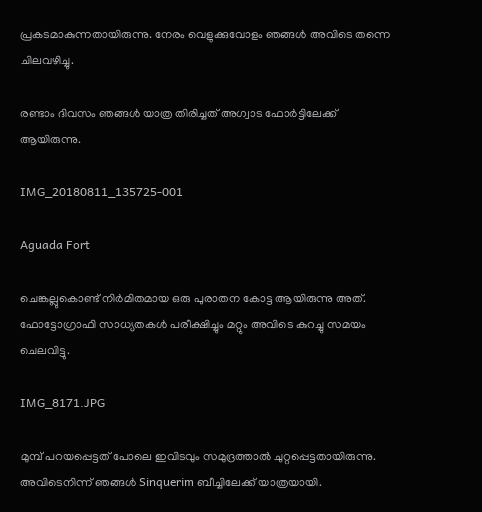പ്രകടമാകുന്നതായിരുന്നു. നേരം വെളുക്കുവോളം ഞങ്ങള്‍ അവിടെ തന്നെ ചിലവഴിച്ചു.

രണ്ടാം ദിവസം ഞങ്ങള്‍ യാത്ര തിരിച്ചത് അഗ്വാട ഫോര്‍ട്ടിലേക്ക് ആയിരുന്നു.

IMG_20180811_135725-001

Aguada Fort

ചെങ്കല്ലുകൊണ്ട് നിര്‍മിതമായ ഒരു പുരാതന കോട്ട ആയിരുന്നു അത്. ഫോട്ടോഗ്രാഫി സാധ്യതകള്‍ പരീക്ഷിച്ചും മറ്റും അവിടെ കുറച്ചു സമയം ചെലവിട്ടു.

IMG_8171.JPG

മുമ്പ് പറയപ്പെട്ടത് പോലെ ഇവിടവും സമുദ്രത്താല്‍ ചുറ്റപ്പെട്ടതായിരുന്നു. അവിടെനിന്ന് ഞങ്ങള്‍ Sinquerim ബീച്ചിലേക്ക് യാത്രയായി.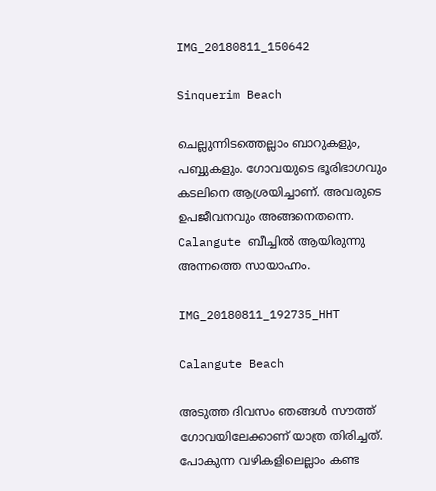IMG_20180811_150642

Sinquerim Beach

ചെല്ലുന്നിടത്തെല്ലാം ബാറുകളും, പബ്ബുകളും. ഗോവയുടെ ഭൂരിഭാഗവും കടലിനെ ആശ്രയിച്ചാണ്. അവരുടെ ഉപജീവനവും അങ്ങനെതന്നെ. Calangute ബീച്ചില്‍ ആയിരുന്നു അന്നത്തെ സായാഹ്നം.

IMG_20180811_192735_HHT

Calangute Beach

അടുത്ത ദിവസം ഞങ്ങള്‍ സൗത്ത് ഗോവയിലേക്കാണ് യാത്ര തിരിച്ചത്. പോകുന്ന വഴികളിലെല്ലാം കണ്ട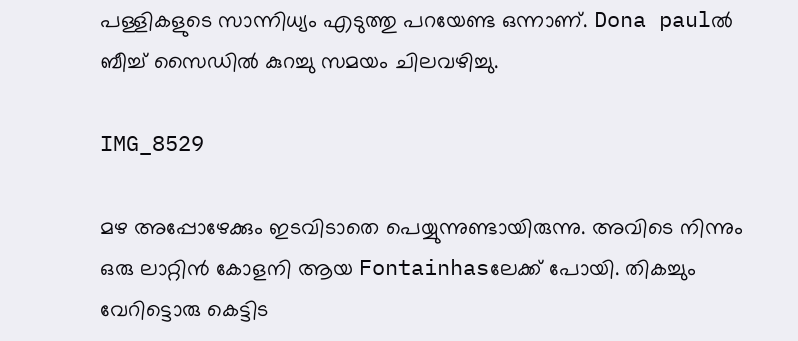പള്ളികളുടെ സാന്നിധ്യം എടുത്തു പറയേണ്ട ഒന്നാണ്. Dona paulല്‍ ബീച്ച്‌ സൈഡില്‍ കുറച്ചു സമയം ചിലവഴിച്ചു.

IMG_8529

മഴ അപ്പോഴേക്കും ഇടവിടാതെ പെയ്യുന്നുണ്ടായിരുന്നു. അവിടെ നിന്നും ഒരു ലാറ്റിന്‍ കോളനി ആയ Fontainhasലേക്ക് പോയി. തികച്ചും വേറിട്ടൊരു കെട്ടിട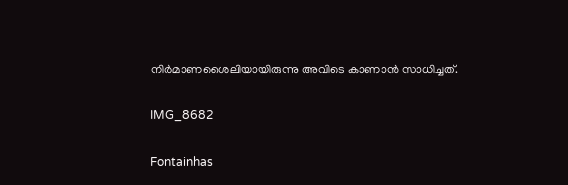നിര്‍മാണശൈലിയായിരുന്നു അവിടെ കാണാന്‍ സാധിച്ചത്.

IMG_8682

Fontainhas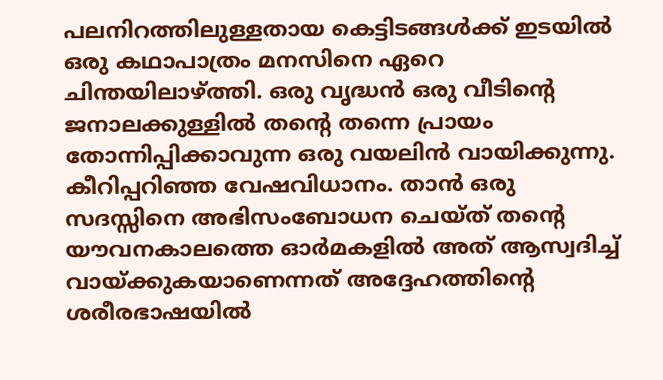പലനിറത്തിലുള്ളതായ കെട്ടിടങ്ങള്‍ക്ക് ഇടയില്‍ ഒരു കഥാപാത്രം മനസിനെ ഏറെ ചിന്തയിലാഴ്ത്തി. ഒരു വൃദ്ധന്‍ ഒരു വീടിന്റെ ജനാലക്കുള്ളില്‍ തന്റെ തന്നെ പ്രായം തോന്നിപ്പിക്കാവുന്ന ഒരു വയലിന്‍ വായിക്കുന്നു. കീറിപ്പറിഞ്ഞ വേഷവിധാനം. താന്‍ ഒരു സദസ്സിനെ അഭിസംബോധന ചെയ്ത് തന്റെ യൗവനകാലത്തെ ഓര്‍മകളില്‍ അത് ആസ്വദിച്ച് വായ്ക്കുകയാണെന്നത് അദ്ദേഹത്തിന്റെ ശരീരഭാഷയില്‍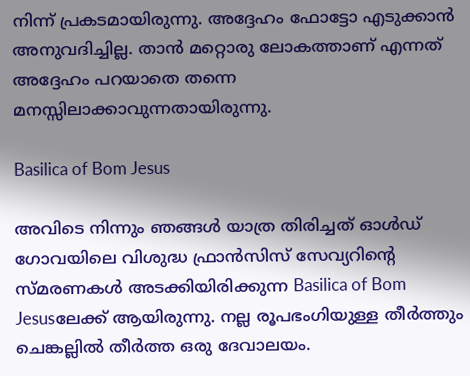നിന്ന് പ്രകടമായിരുന്നു. അദ്ദേഹം ഫോട്ടോ എടുക്കാന്‍ അനുവദിച്ചില്ല. താന്‍ മറ്റൊരു ലോകത്താണ് എന്നത് അദ്ദേഹം പറയാതെ തന്നെ മനസ്സിലാക്കാവുന്നതായിരുന്നു.

Basilica of Bom Jesus

അവിടെ നിന്നും ഞങ്ങള്‍ യാത്ര തിരിച്ചത് ഓള്‍ഡ് ഗോവയിലെ വിശുദ്ധ ഫ്രാന്‍സിസ് സേവ്യറിന്റെ സ്മരണകള്‍ അടക്കിയിരിക്കുന്ന Basilica of Bom Jesusലേക്ക് ആയിരുന്നു. നല്ല രൂപഭംഗിയുള്ള തീര്‍ത്തും ചെങ്കല്ലില്‍ തീര്‍ത്ത ഒരു ദേവാലയം.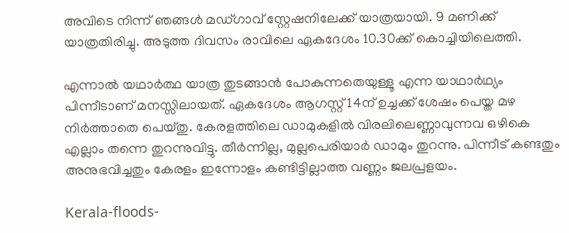അവിടെ നിന്ന് ഞങ്ങള്‍ മഡ്ഗാവ് സ്റ്റേഷനിലേക്ക് യാത്രയായി. 9 മണിക്ക് യാത്രതിരിച്ചു. അടുത്ത ദിവസം രാവിലെ ഏകദേശം 10.30ക്ക് കൊച്ചിയിലെത്തി.

എന്നാല്‍ യഥാര്‍ത്ഥ യാത്ര തുടങ്ങാന്‍ പോകുന്നതെയുള്ളൂ എന്ന യാഥാര്‍ഥ്യം പിന്നീടാണ് മനസ്സിലായത്. ഏകദേശം ആഗസ്റ്റ് 14ന് ഉച്ചക്ക് ശേഷം പെയ്ത മഴ നിര്‍ത്താതെ പെയ്തു. കേരളത്തിലെ ഡാമുകളില്‍ വിരലിലെണ്ണാവുന്നവ ഒഴികെ എല്ലാം തന്നെ തുറന്നുവിട്ടു. തീര്‍ന്നില്ല, മുല്ലപെരിയാര്‍ ഡാമും തുറന്നു. പിന്നീട് കണ്ടതും അനുഭവിച്ചതും കേരളം ഇന്നോളം കണ്ടിട്ടില്ലാത്ത വണ്ണം ജലപ്രളയം.

Kerala-floods-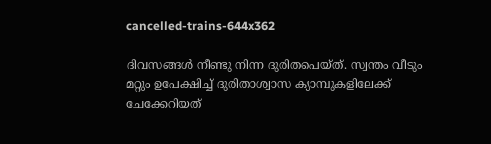cancelled-trains-644x362

ദിവസങ്ങള്‍ നീണ്ടു നിന്ന ദുരിതപെയ്ത്. സ്വന്തം വീടും മറ്റും ഉപേക്ഷിച്ച് ദുരിതാശ്വാസ ക്യാമ്പുകളിലേക്ക് ചേക്കേറിയത്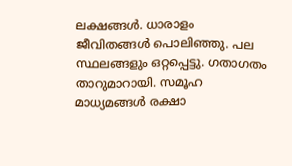ലക്ഷങ്ങള്‍. ധാരാളം ജീവിതങ്ങള്‍ പൊലിഞ്ഞു. പല സ്ഥലങ്ങളും ഒറ്റപ്പെട്ടു. ഗതാഗതം താറുമാറായി. സമൂഹ മാധ്യമങ്ങള്‍ രക്ഷാ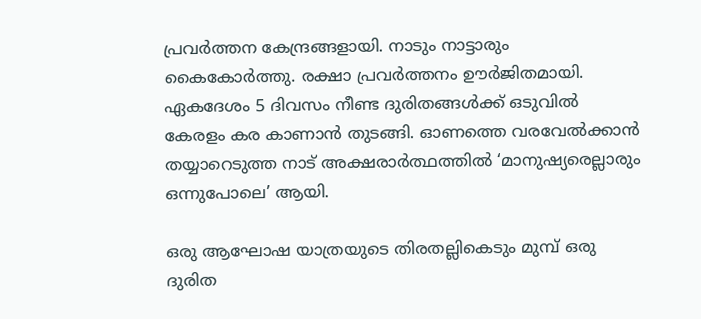പ്രവര്‍ത്തന കേന്ദ്രങ്ങളായി. നാടും നാട്ടാരും കൈകോര്‍ത്തു. രക്ഷാ പ്രവര്‍ത്തനം ഊര്‍ജിതമായി. ഏകദേശം 5 ദിവസം നീണ്ട ദുരിതങ്ങള്‍ക്ക് ഒടുവില്‍ കേരളം കര കാണാന്‍ തുടങ്ങി. ഓണത്തെ വരവേല്‍ക്കാന്‍ തയ്യാറെടുത്ത നാട് അക്ഷരാര്‍ത്ഥത്തില്‍ ‘മാനുഷ്യരെല്ലാരും ഒന്നുപോലെ’ ആയി.

ഒരു ആഘോഷ യാത്രയുടെ തിരതല്ലികെടും മുമ്പ് ഒരു ദുരിത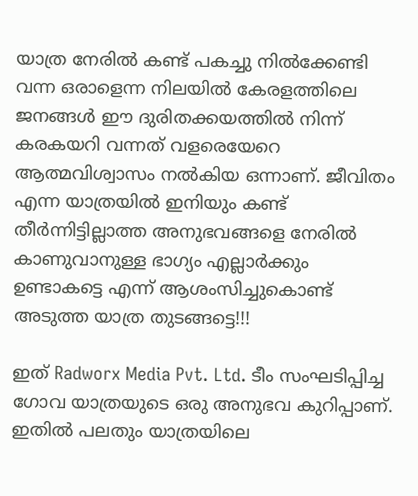യാത്ര നേരിൽ കണ്ട് പകച്ചു നിൽക്കേണ്ടി വന്ന ഒരാളെന്ന നിലയിൽ കേരളത്തിലെ ജനങ്ങൾ ഈ ദുരിതക്കയത്തിൽ നിന്ന് കരകയറി വന്നത് വളരെയേറെ ആത്മവിശ്വാസം നൽകിയ ഒന്നാണ്. ജീവിതം എന്ന യാത്രയിൽ ഇനിയും കണ്ട് തീർന്നിട്ടില്ലാത്ത അനുഭവങ്ങളെ നേരിൽ കാണുവാനുള്ള ഭാഗ്യം എല്ലാർക്കും ഉണ്ടാകട്ടെ എന്ന് ആശംസിച്ചുകൊണ്ട് അടുത്ത യാത്ര തുടങ്ങട്ടെ!!!

ഇത് Radworx Media Pvt. Ltd. ടീം സംഘടിപ്പിച്ച ഗോവ യാത്രയുടെ ഒരു അനുഭവ കുറിപ്പാണ്. ഇതില്‍ പലതും യാത്രയിലെ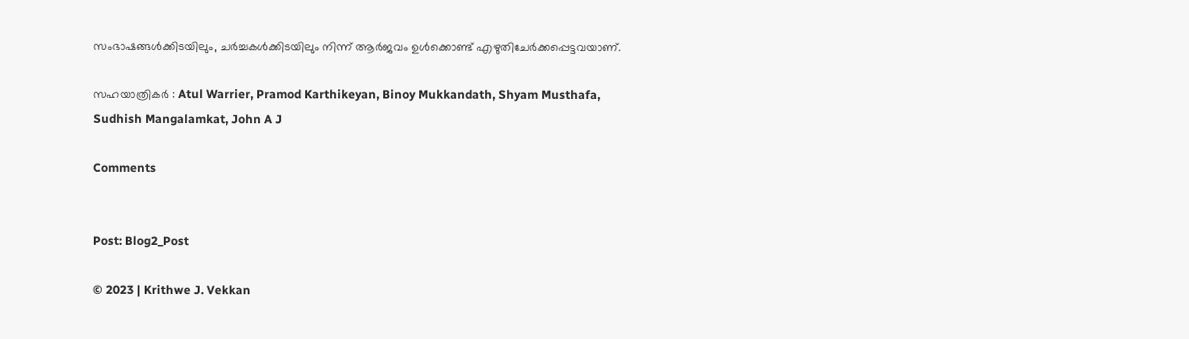സംഭാഷങ്ങള്‍ക്കിടയിലും, ചര്‍ച്ചകള്‍ക്കിടയിലും നിന്ന് ആര്‍ജവം ഉള്‍ക്കൊണ്ട്‌ എഴുതിചേര്‍ക്കപ്പെട്ടവയാണ്.

സഹയാത്രികര്‍ : Atul Warrier, Pramod Karthikeyan, Binoy Mukkandath, Shyam Musthafa, Sudhish Mangalamkat, John A J

Comments


Post: Blog2_Post

© 2023 | Krithwe J. Vekkan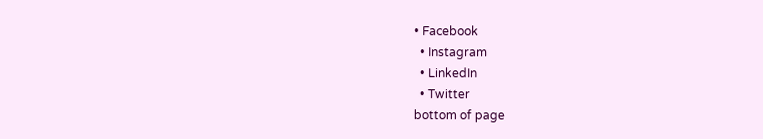• Facebook
  • Instagram
  • LinkedIn
  • Twitter
bottom of page